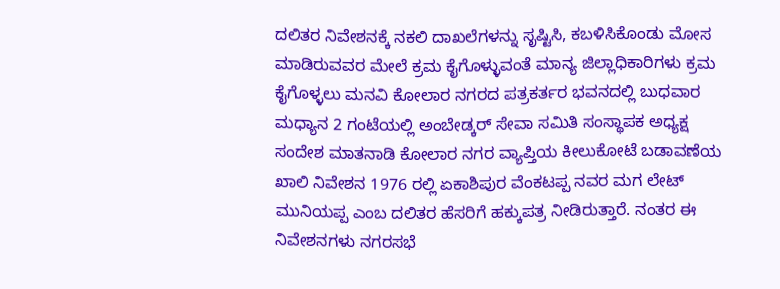ದಲಿತರ ನಿವೇಶನಕ್ಕೆ ನಕಲಿ ದಾಖಲೆಗಳನ್ನು ಸೃಷ್ಟಿಸಿ, ಕಬಳಿಸಿಕೊಂಡು ಮೋಸ ಮಾಡಿರುವವರ ಮೇಲೆ ಕ್ರಮ ಕೈಗೊಳ್ಳುವಂತೆ ಮಾನ್ಯ ಜಿಲ್ಲಾಧಿಕಾರಿಗಳು ಕ್ರಮ ಕೈಗೊಳ್ಳಲು ಮನವಿ ಕೋಲಾರ ನಗರದ ಪತ್ರಕರ್ತರ ಭವನದಲ್ಲಿ ಬುಧವಾರ ಮಧ್ಯಾನ 2 ಗಂಟೆಯಲ್ಲಿ ಅಂಬೇಡ್ಕರ್ ಸೇವಾ ಸಮಿತಿ ಸಂಸ್ಥಾಪಕ ಅಧ್ಯಕ್ಷ ಸಂದೇಶ ಮಾತನಾಡಿ ಕೋಲಾರ ನಗರ ವ್ಯಾಪ್ತಿಯ ಕೀಲುಕೋಟೆ ಬಡಾವಣೆಯ ಖಾಲಿ ನಿವೇಶನ 1976 ರಲ್ಲಿ ಏಕಾಶಿಪುರ ವೆಂಕಟಪ್ಪ ನವರ ಮಗ ಲೇಟ್ ಮುನಿಯಪ್ಪ ಎಂಬ ದಲಿತರ ಹೆಸರಿಗೆ ಹಕ್ಕುಪತ್ರ ನೀಡಿರುತ್ತಾರೆ. ನಂತರ ಈ ನಿವೇಶನಗಳು ನಗರಸಭೆ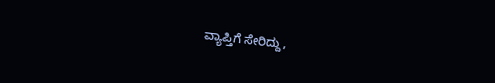ವ್ಯಾಪ್ತಿಗೆ ಸೇರಿದ್ದು,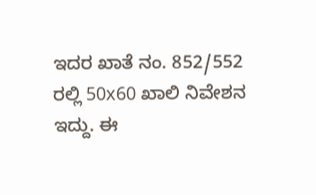ಇದರ ಖಾತೆ ನಂ. 852/552 ರಲ್ಲಿ 50x60 ಖಾಲಿ ನಿವೇಶನ ಇದ್ದು. ಈ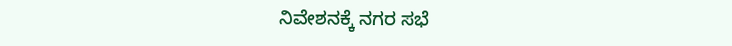ನಿವೇಶನಕ್ಕೆ ನಗರ ಸಭೆ